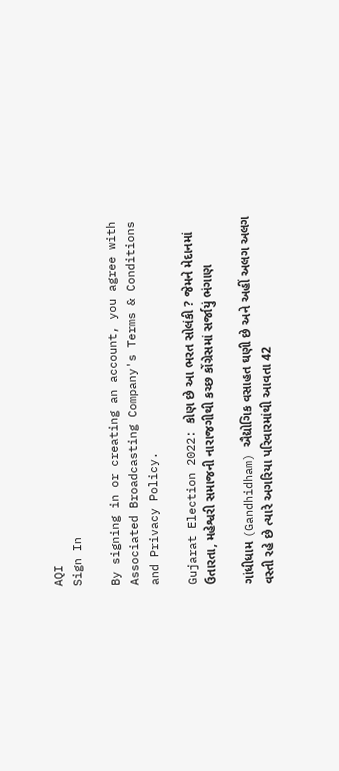AQI
Sign In

By signing in or creating an account, you agree with Associated Broadcasting Company's Terms & Conditions and Privacy Policy.

Gujarat Election 2022: કોણ છે આ ભરત સોલંકી ? જેમને મેદાનમાં ઉતારતા, મહેશ્વરી સમાજની નારાજગીથી કચ્છ કોંગ્રેસમાં સર્જાયું ભંગાણ

ગાંધીધામ (Gandhidham) ઐદ્યોગિક વસાહત ઘણી છે અને અહીં અલગ અલગ વસ્તી રહે છે ત્યારે અગરિયા પરિવારમાંથી આવતા 42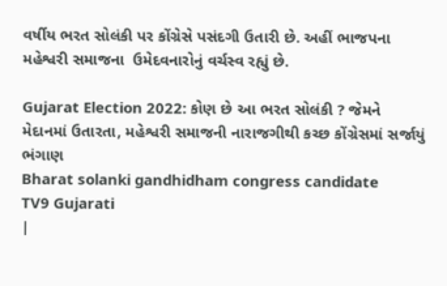વર્ષીય ભરત સોલંકી પર કોંગ્રેસે પસંદગી ઉતારી છે. અહીં ભાજપના મહેશ્વરી સમાજના  ઉમેદવનારોનું વર્ચસ્વ રહ્યું છે.

Gujarat Election 2022: કોણ છે આ ભરત સોલંકી ? જેમને મેદાનમાં ઉતારતા, મહેશ્વરી સમાજની નારાજગીથી કચ્છ કોંગ્રેસમાં સર્જાયું ભંગાણ
Bharat solanki gandhidham congress candidate
TV9 Gujarati
|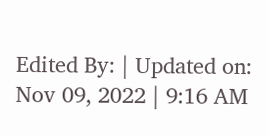Edited By: | Updated on: Nov 09, 2022 | 9:16 AM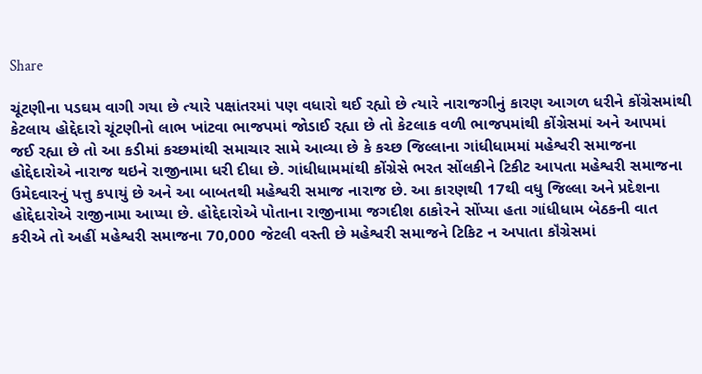Share

ચૂંટણીના પડઘમ વાગી ગયા છે ત્યારે પક્ષાંતરમાં પણ વધારો થઈ રહ્યો છે ત્યારે નારાજગીનું કારણ આગળ ધરીને કોંગ્રેસમાંથી કેટલાય હોદ્દેદારો ચૂંટણીનો લાભ ખાંટવા ભાજપમાં જોડાઈ રહ્યા છે તો કેટલાક વળી ભાજપમાંથી કોંગ્રેસમાં અને આપમાં જઈ રહ્યા છે તો આ કડીમાં કચ્છમાંથી સમાચાર સામે આવ્યા છે કે કચ્છ જિલ્લાના ગાંધીધામમાં મહેશ્વરી સમાજના હોદ્દેદારોએ નારાજ થઇને રાજીનામા ધરી દીધા છે. ગાંધીધામમાંથી કોંગ્રેસે ભરત સોંલકીને ટિકીટ આપતા મહેશ્વરી સમાજના ઉમેદવારનું પત્તુ કપાયું છે અને આ બાબતથી મહેશ્વરી સમાજ નારાજ છે. આ કારણથી 17થી વધુ જિલ્લા અને પ્રદેશના હોદ્દેદારોએ રાજીનામા આપ્યા છે. હોદ્દેદારોએ પોતાના રાજીનામા જગદીશ ઠાકોરને સોંપ્યા હતા ગાંધીધામ બેઠકની વાત કરીએ તો અહીં મહેશ્વરી સમાજના 70,000 જેટલી વસ્તી છે મહેશ્વરી સમાજને ટિકિટ ન અપાતા કૉંગ્રેસમાં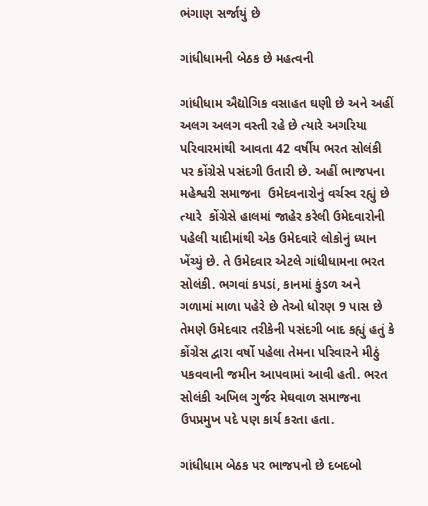ભંગાણ સર્જાયું છે

ગાંધીધામની બેઠક છે મહત્વની

ગાંધીધામ ઐદ્યોગિક વસાહત ઘણી છે અને અહીં અલગ અલગ વસ્તી રહે છે ત્યારે અગરિયા પરિવારમાંથી આવતા 42 વર્ષીય ભરત સોલંકી પર કોંગ્રેસે પસંદગી ઉતારી છે. અહીં ભાજપના મહેશ્વરી સમાજના  ઉમેદવનારોનું વર્ચસ્વ રહ્યું છે  ત્યારે  કોંગ્રેસે હાલમાં જાહેર કરેલી ઉમેદવારોની પહેલી યાદીમાંથી એક ઉમેદવારે લોકોનું ધ્યાન ખેંચ્યું છે. તે ઉમેદવાર એટલે ગાંધીધામના ભરત સોલંકી. ભગવાં કપડાં, કાનમાં કુંડળ અને ગળામાં માળા પહેરે છે તેઓ ધોરણ 9 પાસ છે તેમણે ઉમેદવાર તરીકેની પસંદગી બાદ કહ્યું હતું કે કોંગ્રેસ દ્વારા વર્ષો પહેલા તેમના પરિવારને મીઠું પકવવાની જમીન આપવામાં આવી હતી. ભરત સોલંકી અખિલ ગુર્જર મેઘવાળ સમાજના ઉપપ્રમુખ પદે પણ કાર્ય કરતા હતા.

ગાંધીધામ બેઠક પર ભાજપનો છે દબદબો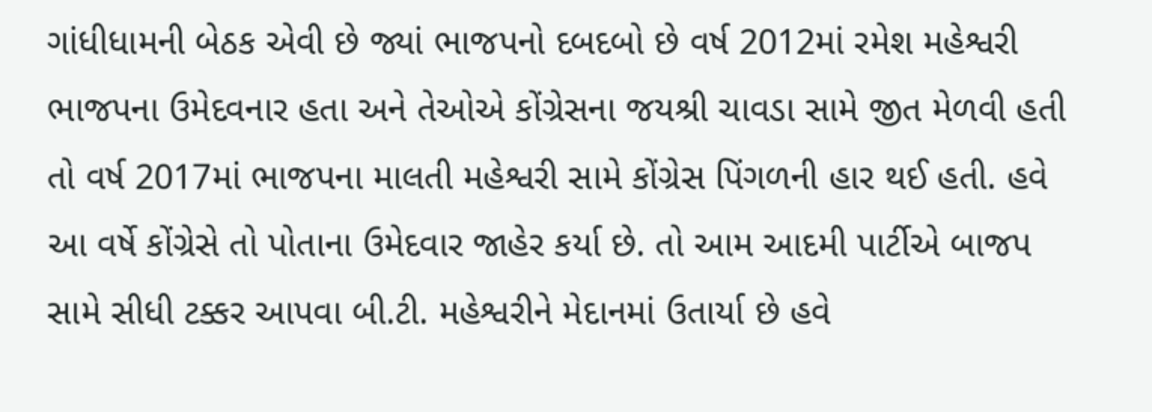ગાંધીધામની બેઠક એવી છે જ્યાં ભાજપનો દબદબો છે વર્ષ 2012માં રમેશ મહેશ્વરી ભાજપના ઉમેદવનાર હતા અને તેઓએ કોંગ્રેસના જયશ્રી ચાવડા સામે જીત મેળવી હતી તો વર્ષ 2017માં ભાજપના માલતી મહેશ્વરી સામે કોંગ્રેસ પિંગળની હાર થઈ હતી. હવે આ વર્ષે કોંગ્રેસે તો પોતાના ઉમેદવાર જાહેર કર્યા છે. તો આમ આદમી પાર્ટીએ બાજપ સામે સીધી ટક્કર આપવા બી.ટી. મહેશ્વરીને મેદાનમાં ઉતાર્યા છે હવે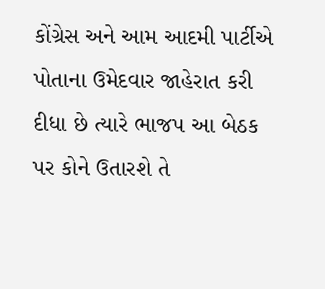કોંગ્રેસ અને આમ આદમી પાર્ટીએ પોતાના ઉમેદવાર જાહેરાત કરી દીધા છે ત્યારે ભાજપ આ બેઠક પર કોને ઉતારશે તે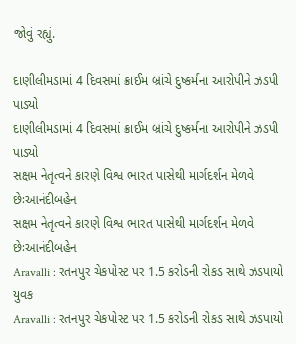જોવું રહ્યું.

દાણીલીમડામાં 4 દિવસમાં ક્રાઈમ બ્રાંચે દુષ્કર્મના આરોપીને ઝડપી પાડ્યો
દાણીલીમડામાં 4 દિવસમાં ક્રાઈમ બ્રાંચે દુષ્કર્મના આરોપીને ઝડપી પાડ્યો
સક્ષમ નેતૃત્વને કારણે વિશ્વ ભારત પાસેથી માર્ગદર્શન મેળવે છેઃઆનંદીબહેન
સક્ષમ નેતૃત્વને કારણે વિશ્વ ભારત પાસેથી માર્ગદર્શન મેળવે છેઃઆનંદીબહેન
Aravalli : રતનપુર ચેકપોસ્ટ પર 1.5 કરોડની રોકડ સાથે ઝડપાયો યુવક
Aravalli : રતનપુર ચેકપોસ્ટ પર 1.5 કરોડની રોકડ સાથે ઝડપાયો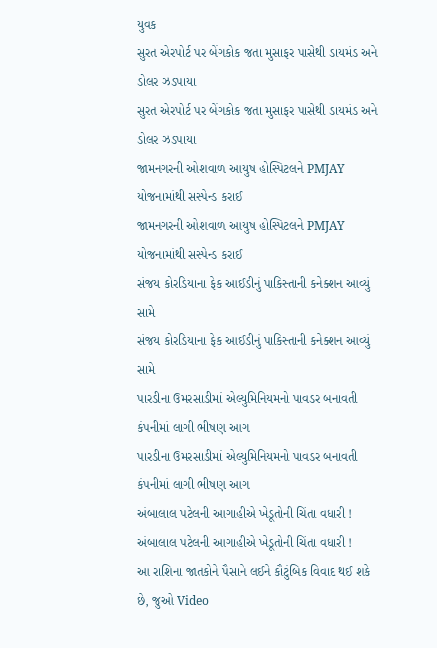યુવક
સુરત એરપોર્ટ પર બેંગકોક જતા મુસાફર પાસેથી ડાયમંડ અને ડોલર ઝડપાયા
સુરત એરપોર્ટ પર બેંગકોક જતા મુસાફર પાસેથી ડાયમંડ અને ડોલર ઝડપાયા
જામનગરની ઓશવાળ આયુષ હોસ્પિટલને PMJAY યોજનામાંથી સસ્પેન્ડ કરાઈ
જામનગરની ઓશવાળ આયુષ હોસ્પિટલને PMJAY યોજનામાંથી સસ્પેન્ડ કરાઈ
સંજય કોરડિયાના ફેક આઈડીનું પાકિસ્તાની કનેક્શન આવ્યું સામે
સંજય કોરડિયાના ફેક આઈડીનું પાકિસ્તાની કનેક્શન આવ્યું સામે
પારડીના ઉમરસાડીમાં એલ્યુમિનિયમનો પાવડર બનાવતી કંપનીમાં લાગી ભીષણ આગ
પારડીના ઉમરસાડીમાં એલ્યુમિનિયમનો પાવડર બનાવતી કંપનીમાં લાગી ભીષણ આગ
અંબાલાલ પટેલની આગાહીએ ખેડૂતોની ચિંતા વધારી !
અંબાલાલ પટેલની આગાહીએ ખેડૂતોની ચિંતા વધારી !
આ રાશિના જાતકોને પૈસાને લઈને કૌટુંબિક વિવાદ થઈ શકે છે, જુઓ Video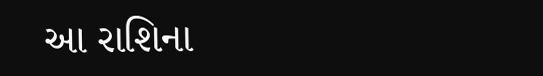આ રાશિના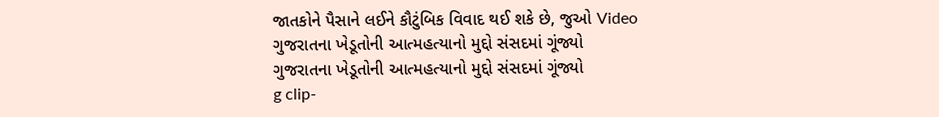જાતકોને પૈસાને લઈને કૌટુંબિક વિવાદ થઈ શકે છે, જુઓ Video
ગુજરાતના ખેડૂતોની આત્મહત્યાનો મુદ્દો સંસદમાં ગૂંજ્યો
ગુજરાતના ખેડૂતોની આત્મહત્યાનો મુદ્દો સંસદમાં ગૂંજ્યો
g clip-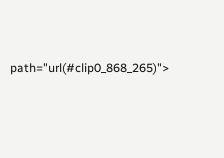path="url(#clip0_868_265)">